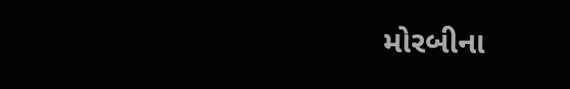મોરબીના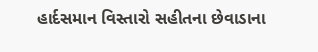હાર્દસમાન વિસ્તારો સહીતના છેવાડાના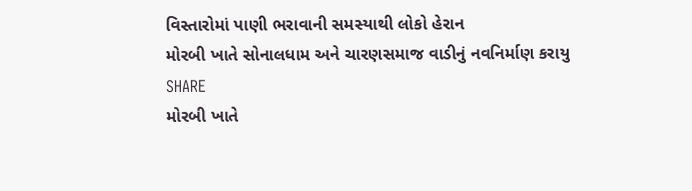વિસ્તારોમાં પાણી ભરાવાની સમસ્યાથી લોકો હેરાન
મોરબી ખાતે સોનાલધામ અને ચારણસમાજ વાડીનું નવનિર્માણ કરાયુ
SHARE
મોરબી ખાતે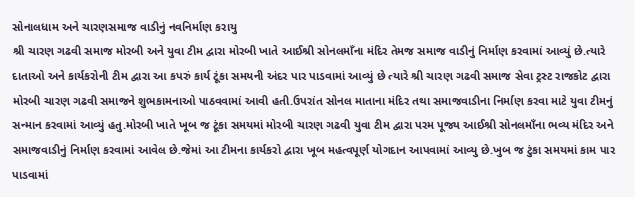સોનાલધામ અને ચારણસમાજ વાડીનું નવનિર્માણ કરાયુ
શ્રી ચારણ ગઢવી સમાજ મોરબી અને યુવા ટીમ દ્વારા મોરબી ખાતે આઈશ્રી સોનલમાઁના મંદિર તેમજ સમાજ વાડીનું નિર્માણ કરવામાં આવ્યું છે.ત્યારે દાતાઓ અને કાર્યકરોની ટીમ દ્વારા આ કપરું કાર્ય ટૂંકા સમયની અંદર પાર પાડવામાં આવ્યું છે ત્યારે શ્રી ચારણ ગઢવી સમાજ સેવા ટ્રસ્ટ રાજકોટ દ્વારા મોરબી ચારણ ગઢવી સમાજને શુભકામનાઓ પાઠવવામાં આવી હતી.ઉપરાંત સોનલ માતાના મંદિર તથા સમાજવાડીના નિર્માણ કરવા માટે યુવા ટીમનું સન્માન કરવામાં આવ્યું હતુ.મોરબી ખાતે ખૂબ જ ટૂંકા સમયમાં મોરબી ચારણ ગઢવી યુવા ટીમ દ્વારા પરમ પૂજ્ય આઈશ્રી સોનલમાઁના ભવ્ય મંદિર અને સમાજવાડીનું નિર્માણ કરવામાં આવેલ છે.જેમાં આ ટીમના કાર્યકરો દ્વારા ખૂબ મહત્વપૂર્ણ યોગદાન આપવામાં આવ્યુ છે.ખુબ જ ટુંકા સમયમાં કામ પાર પાડવામાં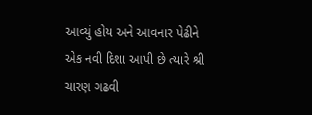આવ્યું હોય અને આવનાર પેઢીને એક નવી દિશા આપી છે ત્યારે શ્રી ચારણ ગઢવી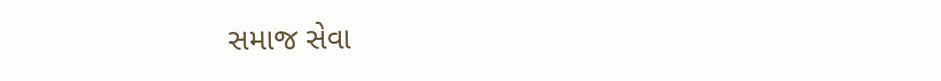સમાજ સેવા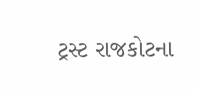ટ્રસ્ટ રાજકોટના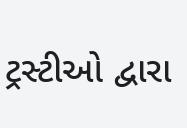ટ્રસ્ટીઓ દ્વારા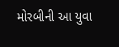મોરબીની આ યુવા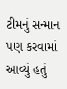ટીમનું સન્માન પણ કરવામાં આવ્યું હતું